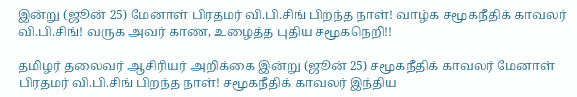இன்று (ஜூன் 25) மேனாள் பிரதமர் வி.பி.சிங் பிறந்த நாள்! வாழ்க சமூகநீதிக் காவலர் வி.பி.சிங்! வருக அவர் காண, உழைத்த புதிய சமூகநெறி!!

தமிழர் தலைவர் ஆசிரியர் அறிக்கை இன்று (ஜூன் 25) சமூகநீதிக் காவலர் மேனாள்   பிரதமர் வி.பி.சிங் பிறந்த நாள்! சமூகநீதிக் காவலர் இந்திய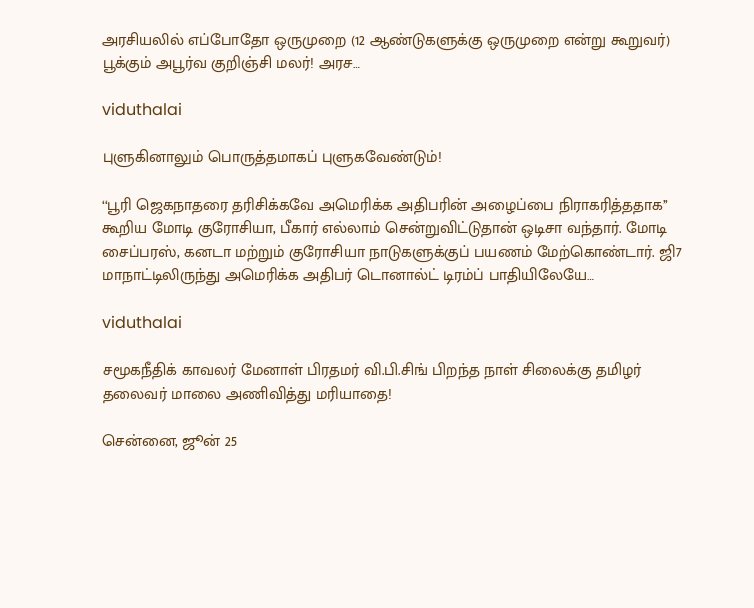அரசியலில் எப்போதோ ஒருமுறை (12 ஆண்டுகளுக்கு ஒருமுறை என்று கூறுவர்) பூக்கும் அபூர்வ குறிஞ்சி மலர்! அரச…

viduthalai

புளுகினாலும் பொருத்தமாகப் புளுகவேண்டும்!

‘‘பூரி ஜெகநாதரை தரிசிக்கவே அமெரிக்க அதிபரின் அழைப்பை நிராகரித்ததாக’’ கூறிய மோடி குரோசியா, பீகார் எல்லாம் சென்றுவிட்டுதான் ஒடிசா வந்தார். மோடி சைப்பரஸ், கனடா மற்றும் குரோசியா நாடுகளுக்குப் பயணம் மேற்கொண்டார். ஜி7 மாநாட்டிலிருந்து அமெரிக்க அதிபர் டொனால்ட் டிரம்ப் பாதியிலேயே…

viduthalai

சமூகநீதிக் காவலர் மேனாள் பிரதமர் வி.பி.சிங் பிறந்த நாள் சிலைக்கு தமிழர் தலைவர் மாலை அணிவித்து மரியாதை!

சென்னை, ஜூன் 25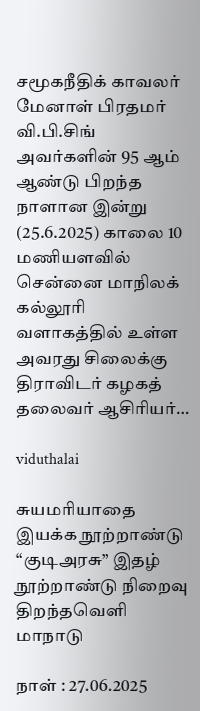சமூகநீதிக் காவலர் மேனாள் பிரதமர் வி.பி.சிங் அவர்களின் 95 ஆம் ஆண்டு பிறந்த நாளான இன்று (25.6.2025) காலை 10 மணியளவில் சென்னை மாநிலக் கல்லூரி வளாகத்தில் உள்ள அவரது சிலைக்கு திராவிடர் கழகத் தலைவர் ஆசிரியர்…

viduthalai

சுயமரியாதை இயக்க நூற்றாண்டு “குடிஅரசு” இதழ் நூற்றாண்டு நிறைவு திறந்தவெளி மாநாடு

நாள் : 27.06.2025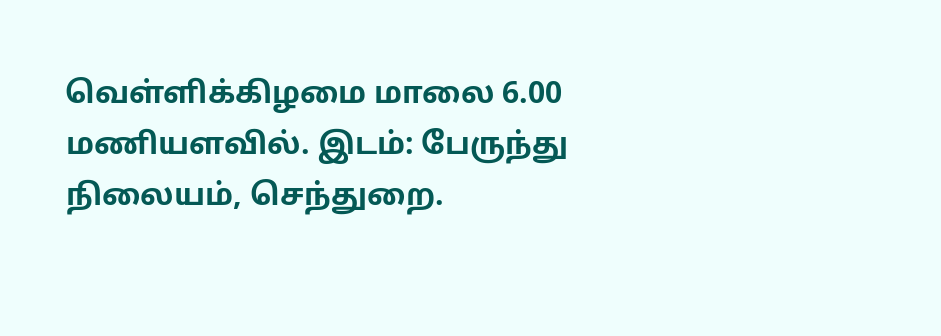வெள்ளிக்கிழமை மாலை 6.00 மணியளவில். இடம்: பேருந்து நிலையம், செந்துறை.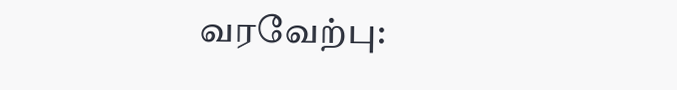வரவேற்பு: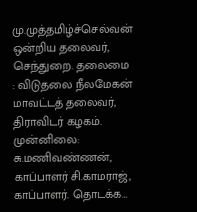மு.முத்தமிழ்ச்செல்வன் ஒன்றிய தலைவர், செந்துறை. தலைமை : விடுதலை நீலமேகன் மாவட்டத் தலைவர், திராவிடர் கழகம். முன்னிலை:  சு.மணிவண்ணன், காப்பாளர் சி.காமராஜ், காப்பாளர். தொடக்க…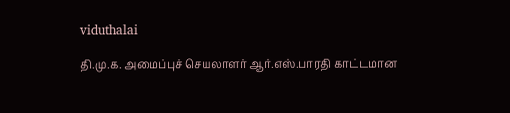viduthalai

தி.மு.க. அமைப்புச் செயலாளர் ஆர்.எஸ்.பாரதி காட்டமான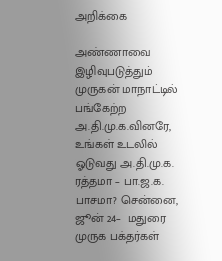அறிக்கை

அண்ணாவை இழிவுபடுத்தும் முருகன் மாநாட்டில் பங்கேற்ற அ.தி.மு.க.வினரே, உங்கள் உடலில் ஓடுவது அ.தி.மு.க. ரத்தமா – பா.ஜ.க. பாசமா? சென்னை, ஜூன் 24–  மதுரை முருக பக்தர்கள்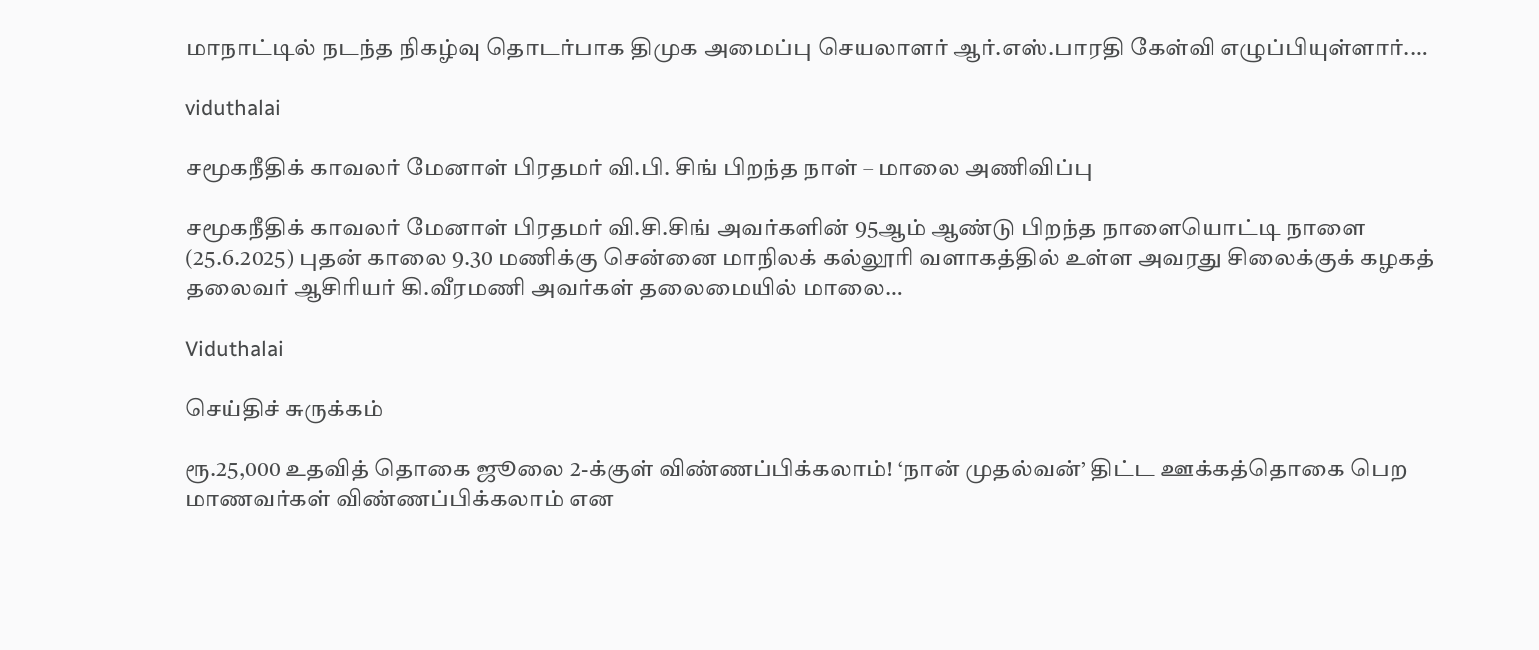மாநாட்டில் நடந்த நிகழ்வு தொடர்பாக திமுக அமைப்பு செயலாளர் ஆர்.எஸ்.பாரதி கேள்வி எழுப்பியுள்ளார்.…

viduthalai

சமூகநீதிக் காவலர் மேனாள் பிரதமர் வி.பி. சிங் பிறந்த நாள் – மாலை அணிவிப்பு

சமூகநீதிக் காவலர் மேனாள் பிரதமர் வி.சி.சிங் அவர்களின் 95ஆம் ஆண்டு பிறந்த நாளையொட்டி நாளை (25.6.2025) புதன் காலை 9.30 மணிக்கு சென்னை மாநிலக் கல்லூரி வளாகத்தில் உள்ள அவரது சிலைக்குக் கழகத் தலைவர் ஆசிரியர் கி.வீரமணி அவர்கள் தலைமையில் மாலை…

Viduthalai

செய்திச் சுருக்கம்

ரூ.25,000 உதவித் தொகை ஜூலை 2-க்குள் விண்ணப்பிக்கலாம்! ‘நான் முதல்வன்’ திட்ட ஊக்கத்தொகை பெற மாணவர்கள் விண்ணப்பிக்கலாம் என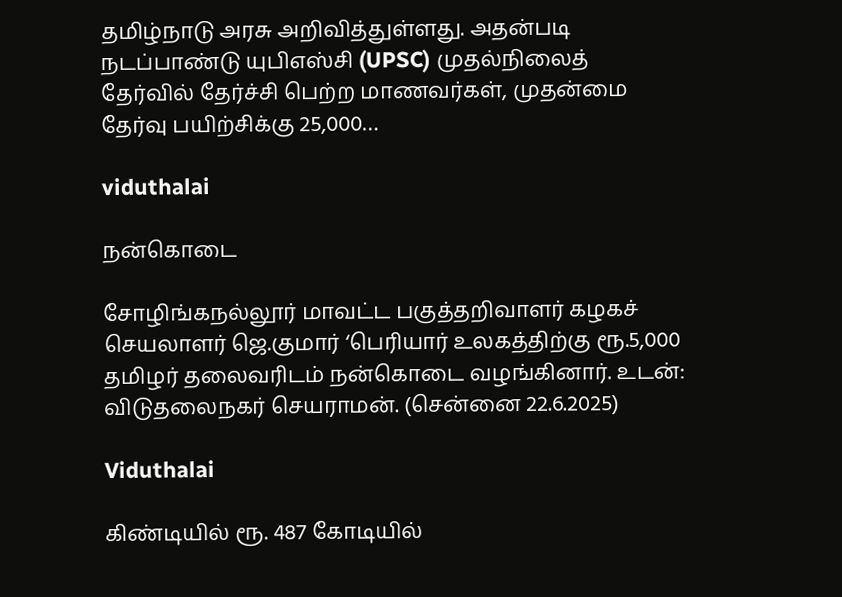தமிழ்நாடு அரசு அறிவித்துள்ளது. அதன்படி நடப்பாண்டு யுபிஎஸ்சி (UPSC) முதல்நிலைத் தேர்வில் தேர்ச்சி பெற்ற மாணவர்கள், முதன்மை தேர்வு பயிற்சிக்கு 25,000…

viduthalai

நன்கொடை

சோழிங்கநல்லூர் மாவட்ட பகுத்தறிவாளர் கழகச் செயலாளர் ஜெ.குமார் ‘பெரியார் உலகத்திற்கு ரூ.5,000 தமிழர் தலைவரிடம் நன்கொடை வழங்கினார். உடன்: விடுதலைநகர் செயராமன். (சென்னை 22.6.2025)

Viduthalai

கிண்டியில் ரூ. 487 கோடியில்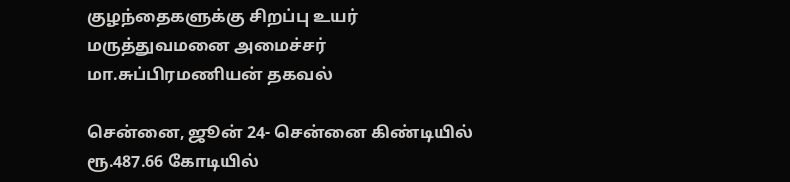குழந்தைகளுக்கு சிறப்பு உயர் மருத்துவமனை அமைச்சர் மா.சுப்பிரமணியன் தகவல்

சென்னை, ஜூன் 24- சென்னை கிண்டியில் ரூ.487.66 கோடியில்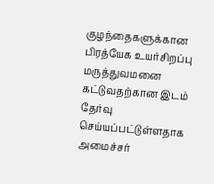குழந்தைகளுக்கான பிரத்யேக உயர்சிறப்பு மருத்துவமனை கட்டுவதற்கான இடம் தேர்வு செய்யப்பட்டுள்ளதாக அமைச்சர்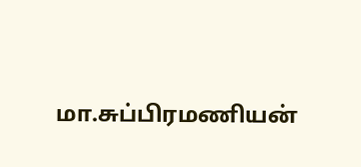மா.சுப்பிரமணியன்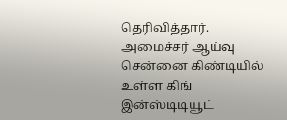தெரிவித்தார். அமைச்சர் ஆய்வு சென்னை கிண்டியில் உள்ள கிங் இன்ஸ்டிடியூட்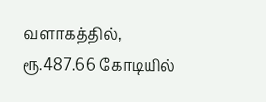வளாகத்தில், ரூ.487.66 கோடியில்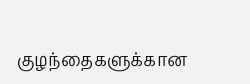குழந்தைகளுக்கான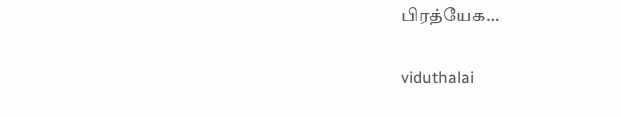பிரத்யேக…

viduthalai